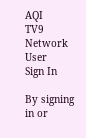AQI
TV9 Network
User
Sign In

By signing in or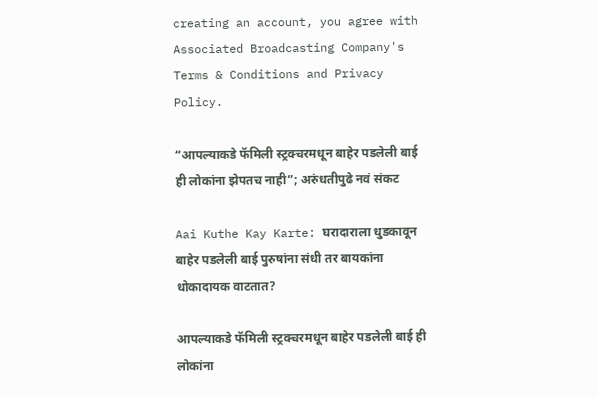creating an account, you agree with Associated Broadcasting Company's Terms & Conditions and Privacy Policy.

“आपल्याकडे फॅमिली स्ट्रक्चरमधून बाहेर पडलेली बाई ही लोकांना झेपतच नाही”; अरुंधतीपुढे नवं संकट

Aai Kuthe Kay Karte: घरादाराला धुडकावून बाहेर पडलेली बाई पुरुषांना संधी तर बायकांना धोकादायक वाटतात?

आपल्याकडे फॅमिली स्ट्रक्चरमधून बाहेर पडलेली बाई ही लोकांना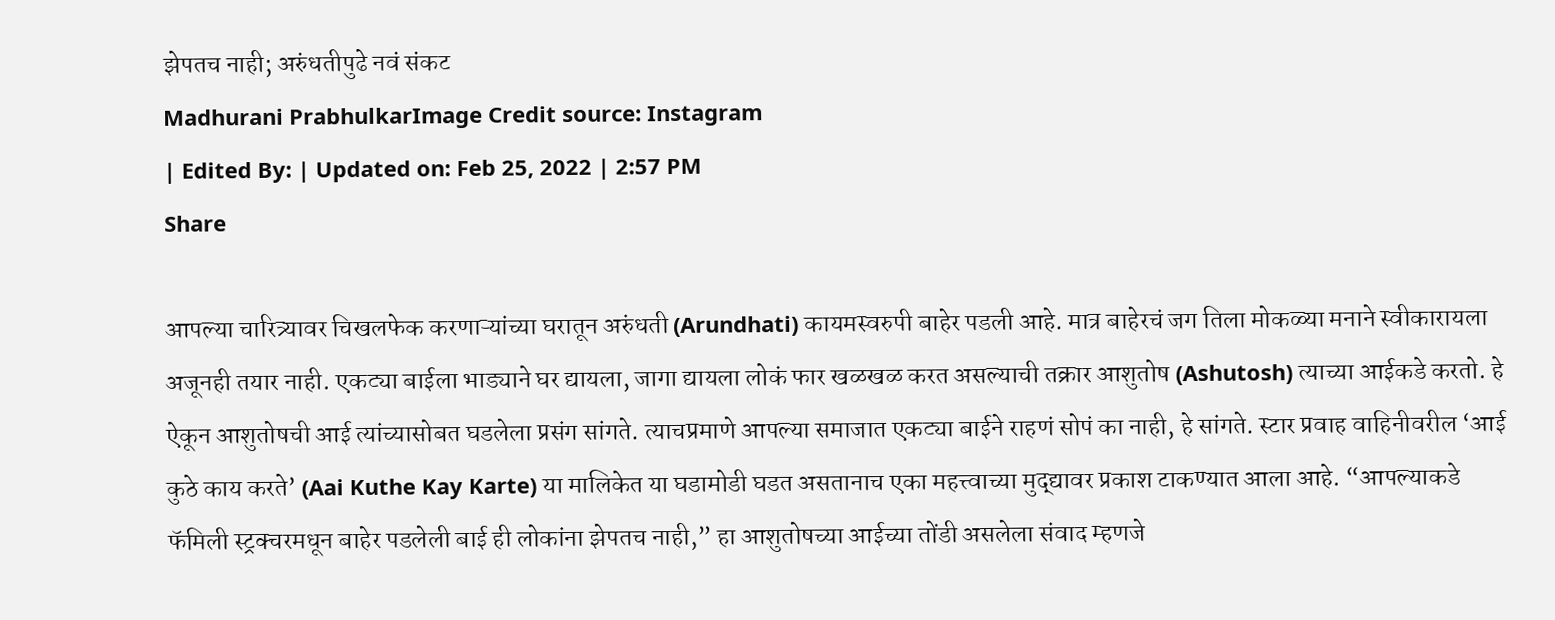झेपतच नाही; अरुंधतीपुढे नवं संकट
Madhurani PrabhulkarImage Credit source: Instagram
| Edited By: | Updated on: Feb 25, 2022 | 2:57 PM
Share

आपल्या चारित्र्यावर चिखलफेक करणाऱ्यांच्या घरातून अरुंधती (Arundhati) कायमस्वरुपी बाहेर पडली आहे. मात्र बाहेरचं जग तिला मोकळ्या मनाने स्वीकारायला अजूनही तयार नाही. एकट्या बाईला भाड्याने घर द्यायला, जागा द्यायला लोकं फार खळखळ करत असल्याची तक्रार आशुतोष (Ashutosh) त्याच्या आईकडे करतो. हे ऐकून आशुतोषची आई त्यांच्यासोबत घडलेला प्रसंग सांगते. त्याचप्रमाणे आपल्या समाजात एकट्या बाईने राहणं सोपं का नाही, हे सांगते. स्टार प्रवाह वाहिनीवरील ‘आई कुठे काय करते’ (Aai Kuthe Kay Karte) या मालिकेत या घडामोडी घडत असतानाच एका महत्त्वाच्या मुद्द्यावर प्रकाश टाकण्यात आला आहे. “आपल्याकडे फॅमिली स्ट्रक्चरमधून बाहेर पडलेली बाई ही लोकांना झेपतच नाही,” हा आशुतोषच्या आईच्या तोंडी असलेला संवाद म्हणजे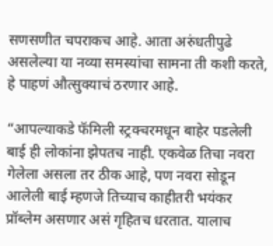सणसणीत चपराकच आहे. आता अरुंधतीपुढे असलेल्या या नव्या समस्यांचा सामना ती कशी करते, हे पाहणं औत्सुक्याचं ठरणार आहे.

“आपल्याकडे फॅमिली स्ट्रक्चरमधून बाहेर पडलेली बाई ही लोकांना झेपतच नाही. एकवेळ तिचा नवरा गेलेला असला तर ठीक आहे, पण नवरा सोडून आलेली बाई म्हणजे तिच्याच काहीतरी भयंकर प्रॉब्लेम असणार असं गृहितच धरतात. यालाच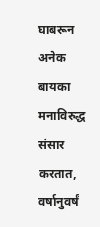घाबरून अनेक बायका मनाविरुद्ध संसार करतात, वर्षानुवर्षं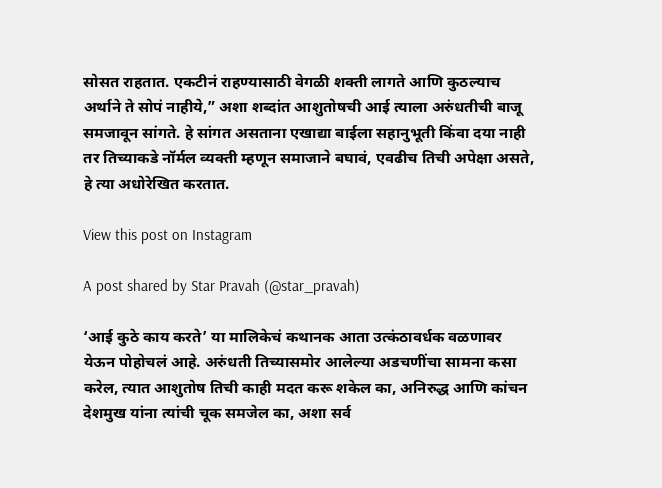सोसत राहतात. एकटीनं राहण्यासाठी वेगळी शक्ती लागते आणि कुठल्याच अर्थाने ते सोपं नाहीये,” अशा शब्दांत आशुतोषची आई त्याला अरुंधतीची बाजू समजावून सांगते. हे सांगत असताना एखाद्या बाईला सहानुभूती किंवा दया नाही तर तिच्याकडे नॉर्मल व्यक्ती म्हणून समाजाने बघावं, एवढीच तिची अपेक्षा असते, हे त्या अधोरेखित करतात.

View this post on Instagram

A post shared by Star Pravah (@star_pravah)

‘आई कुठे काय करते’ या मालिकेचं कथानक आता उत्कंठावर्धक वळणावर येऊन पोहोचलं आहे. अरुंधती तिच्यासमोर आलेल्या अडचणींचा सामना कसा करेल, त्यात आशुतोष तिची काही मदत करू शकेल का, अनिरुद्ध आणि कांचन देशमुख यांना त्यांची चूक समजेल का, अशा सर्व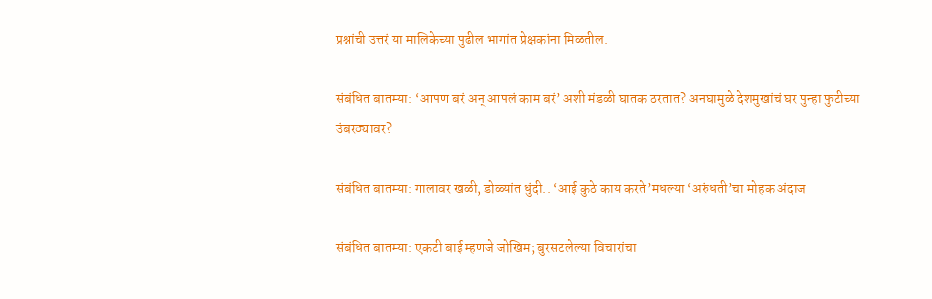प्रश्नांची उत्तरं या मालिकेच्या पुढील भागांत प्रेक्षकांना मिळतील.

संबंधित बातम्या: ‘आपण बरं अन् आपलं काम बरं’ अशी मंडळी घातक ठरतात? अनघामुळे देशमुखांचं घर पुन्हा फुटीच्या उंबरठ्यावर?

संबंधित बातम्या: गालावर खळी, डोळ्यांत धुंदी.. ‘आई कुठे काय करते’मधल्या ‘अरुंधती’चा मोहक अंदाज

संबंधित बातम्या: एकटी बाई म्हणजे जोखिम; बुरसटलेल्या विचारांचा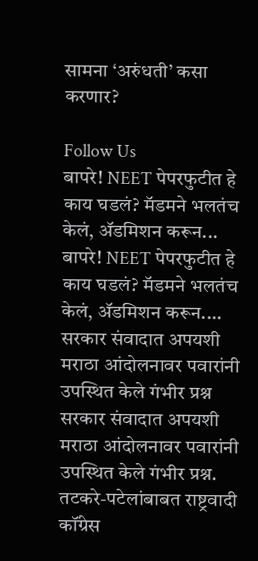सामना ‘अरुंधती’ कसा करणार?

Follow Us
बापरे! NEET पेपरफुटीत हे काय घडलं? मॅडमने भलतंच केलं, ॲडमिशन करून...
बापरे! NEET पेपरफुटीत हे काय घडलं? मॅडमने भलतंच केलं, ॲडमिशन करून....
सरकार संवादात अपयशी मराठा आंदोलनावर पवारांनी उपस्थित केले गंभीर प्रश्न
सरकार संवादात अपयशी मराठा आंदोलनावर पवारांनी उपस्थित केले गंभीर प्रश्न.
तटकरे-पटेलांबाबत राष्ट्रवादी कॉंग्रेस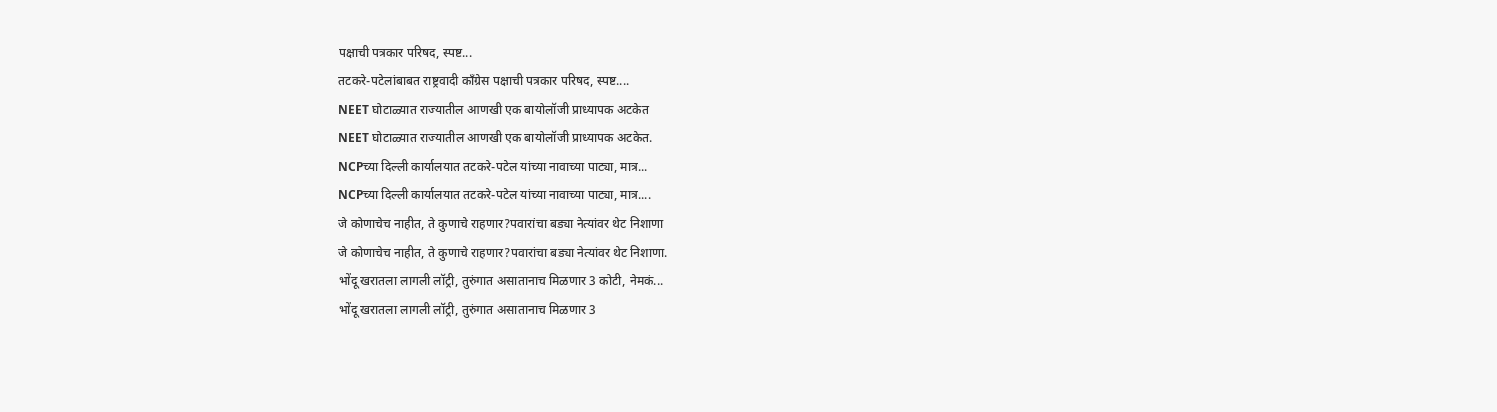पक्षाची पत्रकार परिषद, स्पष्ट...
तटकरे-पटेलांबाबत राष्ट्रवादी कॉंग्रेस पक्षाची पत्रकार परिषद, स्पष्ट....
NEET घोटाळ्यात राज्यातील आणखी एक बायोलॉजी प्राध्यापक अटकेत
NEET घोटाळ्यात राज्यातील आणखी एक बायोलॉजी प्राध्यापक अटकेत.
NCPच्या दिल्ली कार्यालयात तटकरे-पटेल यांच्या नावाच्या पाट्या, मात्र...
NCPच्या दिल्ली कार्यालयात तटकरे-पटेल यांच्या नावाच्या पाट्या, मात्र....
जे कोणाचेच नाहीत, ते कुणाचे राहणार?पवारांचा बड्या नेत्यांवर थेट निशाणा
जे कोणाचेच नाहीत, ते कुणाचे राहणार?पवारांचा बड्या नेत्यांवर थेट निशाणा.
भोंदू खरातला लागली लॉट्री, तुरुंगात असातानाच मिळणार 3 कोटी, नेमकं...
भोंदू खरातला लागली लॉट्री, तुरुंगात असातानाच मिळणार 3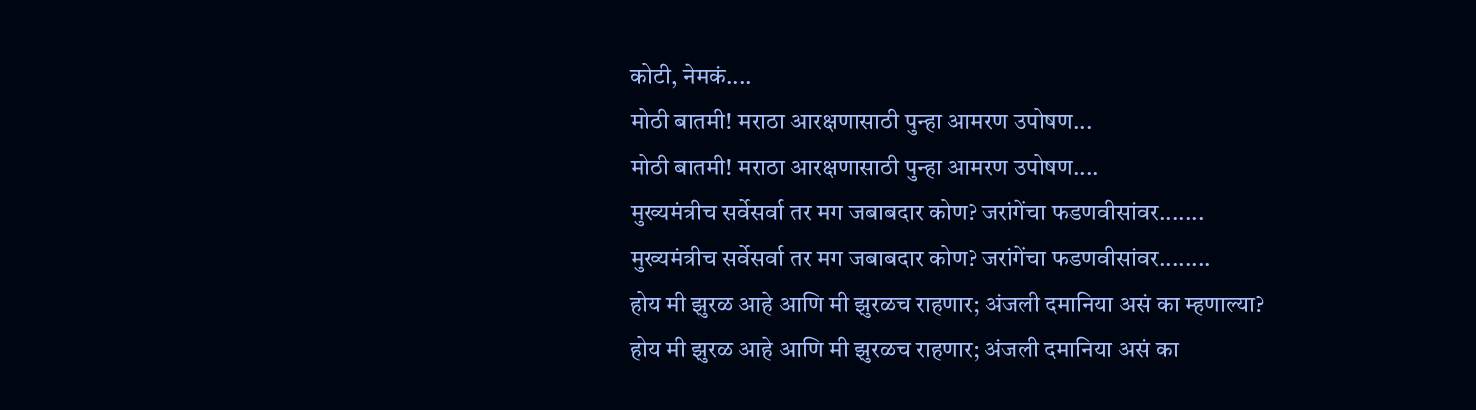कोटी, नेमकं....
मोठी बातमी! मराठा आरक्षणासाठी पुन्हा आमरण उपोषण...
मोठी बातमी! मराठा आरक्षणासाठी पुन्हा आमरण उपोषण....
मुख्यमंत्रीच सर्वेसर्वा तर मग जबाबदार कोण? जरांगेंचा फडणवीसांवर.......
मुख्यमंत्रीच सर्वेसर्वा तर मग जबाबदार कोण? जरांगेंचा फडणवीसांवर........
होय मी झुरळ आहे आणि मी झुरळच राहणार; अंजली दमानिया असं का म्हणाल्या?
होय मी झुरळ आहे आणि मी झुरळच राहणार; अंजली दमानिया असं का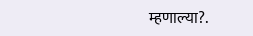म्हणाल्या?.